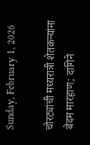Sunday, February 1, 2026

चोरट्यांची मध्यरात्री शेतकऱ्यांना बेदम मारहाण; दागिने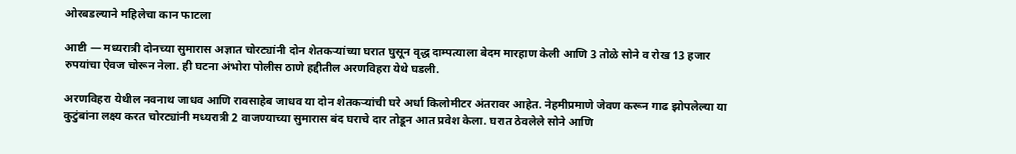ओरबडल्याने महिलेचा कान फाटला

आष्टी — मध्यरात्री दोनच्या सुमारास अज्ञात चोरट्यांनी दोन शेतकऱ्यांच्या घरात घुसून वृद्ध दाम्पत्याला बेदम मारहाण केली आणि 3 तोळे सोने व रोख 13 हजार रुपयांचा ऐवज चोरून नेला. ही घटना अंभोरा पोलीस ठाणे हद्दीतील अरणविहरा येथे घडली.

अरणविहरा येथील नवनाथ जाधव आणि रावसाहेब जाधव या दोन शेतकऱ्यांची घरे अर्धा किलोमीटर अंतरावर आहेत. नेहमीप्रमाणे जेवण करून गाढ झोपलेल्या या कुटुंबांना लक्ष्य करत चोरट्यांनी मध्यरात्री 2 वाजण्याच्या सुमारास बंद घराचे दार तोडून आत प्रवेश केला. घरात ठेवलेले सोने आणि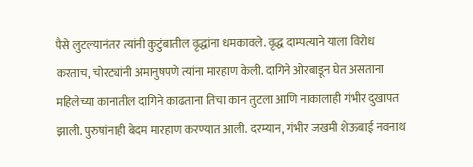पैसे लुटल्यानंतर त्यांनी कुटुंबातील वृद्धांना धमकावले. वृद्ध दाम्पत्याने याला विरोध करताच, चोरट्यांनी अमानुषपणे त्यांना मारहाण केली. दागिने ओरबाडून घेत असताना महिलेच्या कानातील दागिने काढताना तिचा कान तुटला आणि नाकालाही गंभीर दुखापत झाली. पुरुषांनाही बेदम मारहाण करण्यात आली. दरम्यान, गंभीर जखमी शेऊबाई नवनाथ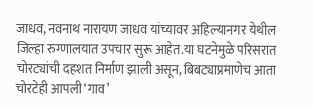जाधव, नवनाथ नारायण जाधव यांच्यावर अहिल्यानगर येथील जिल्हा रुग्णालयात उपचार सुरू आहेत.या घटनेमुळे परिसरात चोरट्यांची दहशत निर्माण झाली असून, बिबट्याप्रमाणेच आता चोरटेही आपली ‘गाव’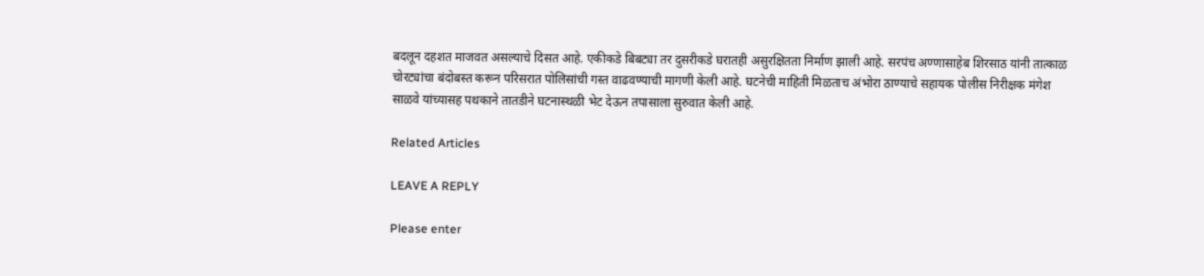बदलून दहशत माजवत असल्याचे दिसत आहे. एकीकडे बिबट्या तर दुसरीकडे घरातही असुरक्षितता निर्माण झाली आहे. सरपंच अण्णासाहेब शिरसाठ यांनी तात्काळ चोरट्यांचा बंदोबस्त करून परिसरात पोलिसांची गस्त वाढवण्याची मागणी केली आहे. घटनेची माहिती मिळताच अंभोरा ठाण्याचे सहायक पोलीस निरीक्षक मंगेश साळवे यांच्यासह पथकाने तातडीने घटनास्थळी भेट देऊन तपासाला सुरुवात केली आहे.

Related Articles

LEAVE A REPLY

Please enter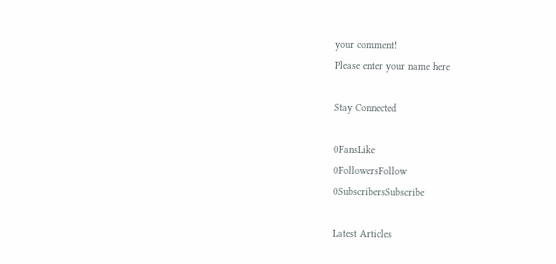your comment!
Please enter your name here

Stay Connected

0FansLike
0FollowersFollow
0SubscribersSubscribe

Latest Articles